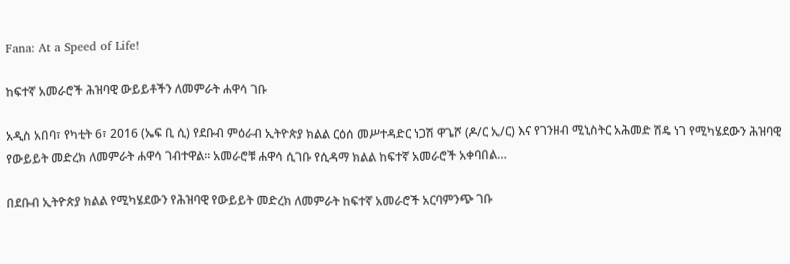Fana: At a Speed of Life!

ከፍተኛ አመራሮች ሕዝባዊ ውይይቶችን ለመምራት ሐዋሳ ገቡ

አዲስ አበባ፣ የካቲት 6፣ 2016 (ኤፍ ቢ ሲ) የደቡብ ምዕራብ ኢትዮጵያ ክልል ርዕሰ መሥተዳድር ነጋሽ ዋጌሾ (ዶ/ር ኢ/ር) እና የገንዘብ ሚኒስትር አሕመድ ሽዴ ነገ የሚካሄደውን ሕዝባዊ የውይይት መድረክ ለመምራት ሐዋሳ ገብተዋል፡፡ አመራሮቹ ሐዋሳ ሲገቡ የሲዳማ ክልል ከፍተኛ አመራሮች አቀባበል…

በደቡብ ኢትዮጵያ ክልል የሚካሄደውን የሕዝባዊ የውይይት መድረክ ለመምራት ከፍተኛ አመራሮች አርባምንጭ ገቡ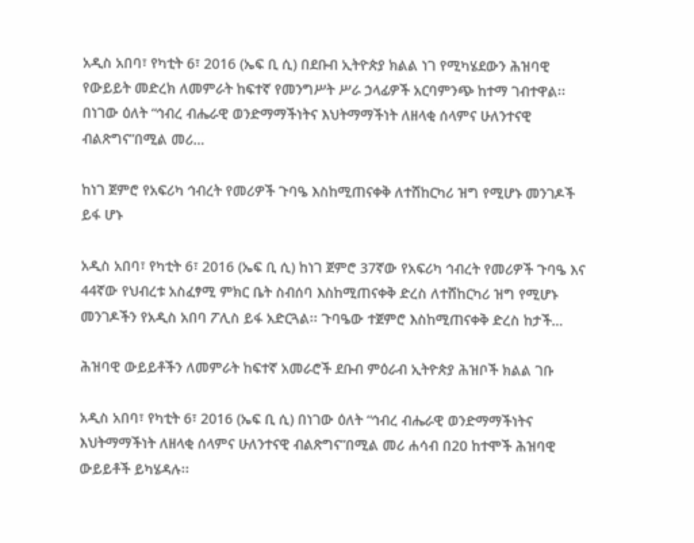አዲስ አበባ፣ የካቲት 6፣ 2016 (ኤፍ ቢ ሲ) በደቡብ ኢትዮጵያ ክልል ነገ የሚካሄደውን ሕዝባዊ የውይይት መድረክ ለመምራት ከፍተኛ የመንግሥት ሥራ ኃላፊዎች አርባምንጭ ከተማ ገብተዋል፡፡ በነገው ዕለት “ኅብረ ብሔራዊ ወንድማማችነትና እህትማማችነት ለዘላቂ ሰላምና ሁለንተናዊ ብልጽግና”በሚል መሪ…

ከነገ ጀምሮ የአፍሪካ ኅብረት የመሪዎች ጉባዔ እስከሚጠናቀቅ ለተሸከርካሪ ዝግ የሚሆኑ መንገዶች ይፋ ሆኑ

አዲስ አበባ፣ የካቲት 6፣ 2016 (ኤፍ ቢ ሲ) ከነገ ጀምሮ 37ኛው የአፍሪካ ኅብረት የመሪዎች ጉባዔ እና 44ኛው የህብረቱ አስፈፃሚ ምክር ቤት ስብሰባ እስከሚጠናቀቅ ድረስ ለተሸከርካሪ ዝግ የሚሆኑ መንገዶችን የአዲስ አበባ ፖሊስ ይፋ አድርጓል፡፡ ጉባዔው ተጀምሮ እስከሚጠናቀቅ ድረስ ከታች…

ሕዝባዊ ውይይቶችን ለመምራት ከፍተኛ አመራሮች ደቡብ ምዕራብ ኢትዮጵያ ሕዝቦች ክልል ገቡ

አዲስ አበባ፣ የካቲት 6፣ 2016 (ኤፍ ቢ ሲ) በነገው ዕለት “ኅብረ ብሔራዊ ወንድማማችነትና እህትማማችነት ለዘላቂ ሰላምና ሁለንተናዊ ብልጽግና”በሚል መሪ ሐሳብ በ20 ከተሞች ሕዝባዊ ውይይቶች ይካሄዳሉ፡፡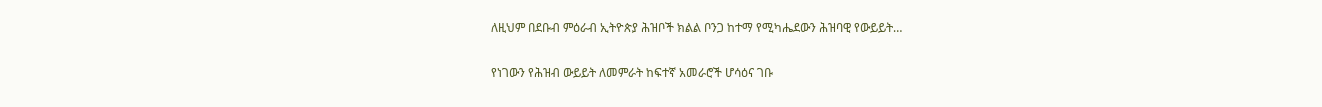ለዚህም በደቡብ ምዕራብ ኢትዮጵያ ሕዝቦች ክልል ቦንጋ ከተማ የሚካሔደውን ሕዝባዊ የውይይት…

የነገውን የሕዝብ ውይይት ለመምራት ከፍተኛ አመራሮች ሆሳዕና ገቡ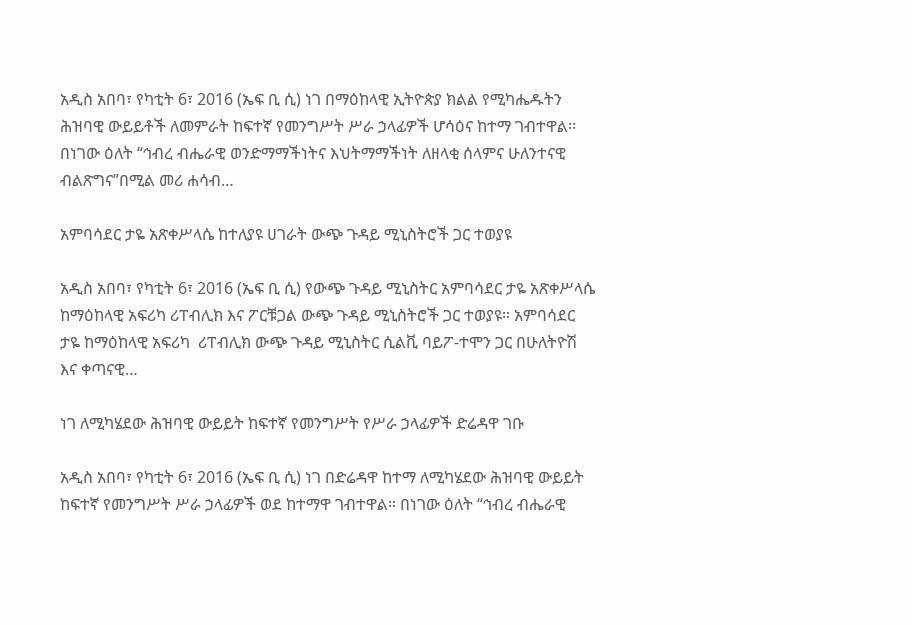አዲስ አበባ፣ የካቲት 6፣ 2016 (ኤፍ ቢ ሲ) ነገ በማዕከላዊ ኢትዮጵያ ክልል የሚካሔዱትን ሕዝባዊ ውይይቶች ለመምራት ከፍተኛ የመንግሥት ሥራ ኃላፊዎች ሆሳዕና ከተማ ገብተዋል፡፡ በነገው ዕለት “ኅብረ ብሔራዊ ወንድማማችነትና እህትማማችነት ለዘላቂ ሰላምና ሁለንተናዊ ብልጽግና”በሚል መሪ ሐሳብ…

አምባሳደር ታዬ አጽቀሥላሴ ከተለያዩ ሀገራት ውጭ ጉዳይ ሚኒስትሮች ጋር ተወያዩ

አዲስ አበባ፣ የካቲት 6፣ 2016 (ኤፍ ቢ ሲ) የውጭ ጉዳይ ሚኒስትር አምባሳደር ታዬ አጽቀሥላሴ ከማዕከላዊ አፍሪካ ሪፐብሊክ እና ፖርቹጋል ውጭ ጉዳይ ሚኒስትሮች ጋር ተወያዩ። አምባሳደር ታዬ ከማዕከላዊ አፍሪካ  ሪፐብሊክ ውጭ ጉዳይ ሚኒስትር ሲልቪ ባይፖ-ተሞን ጋር በሁለትዮሽ እና ቀጣናዊ…

ነገ ለሚካሄደው ሕዝባዊ ውይይት ከፍተኛ የመንግሥት የሥራ ኃላፊዎች ድሬዳዋ ገቡ

አዲስ አበባ፣ የካቲት 6፣ 2016 (ኤፍ ቢ ሲ) ነገ በድሬዳዋ ከተማ ለሚካሄደው ሕዝባዊ ውይይት ከፍተኛ የመንግሥት ሥራ ኃላፊዎች ወደ ከተማዋ ገብተዋል። በነገው ዕለት “ኅብረ ብሔራዊ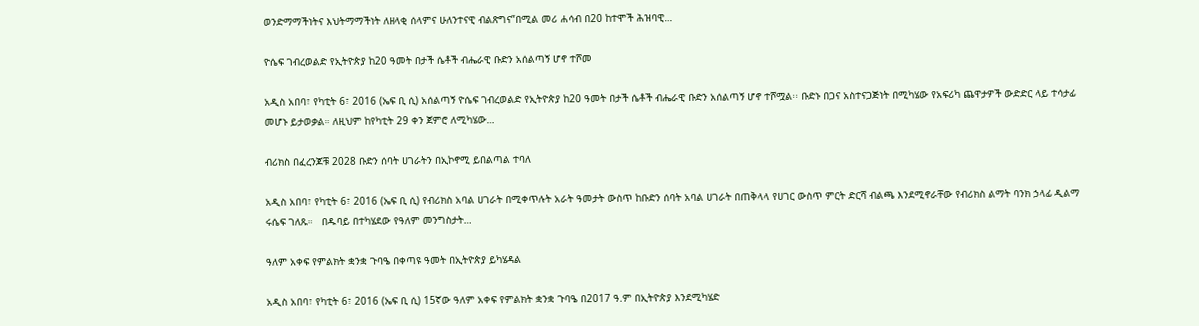ወንድማማችነትና እህትማማችነት ለዘላቂ ሰላምና ሁለንተናዊ ብልጽግና”በሚል መሪ ሐሳብ በ20 ከተሞች ሕዝባዊ…

ዮሴፍ ገብረወልድ የኢትዮጵያ ከ20 ዓመት በታች ሴቶች ብሔራዊ ቡድን አሰልጣኝ ሆኖ ተሾመ

አዲስ አበባ፣ የካቲት 6፣ 2016 (ኤፍ ቢ ሲ) አሰልጣኝ ዮሴፍ ገብረወልድ የኢትዮጵያ ከ20 ዓመት በታች ሴቶች ብሔራዊ ቡድን አሰልጣኝ ሆኖ ተሾሟል፡፡ ቡድኑ በጋና አስተናጋጅነት በሚካሄው የአፍሪካ ጨዋታዎች ውድድር ላይ ተሳታፊ መሆኑ ይታወቃል። ለዚህም ከየካቲት 29 ቀን ጀምሮ ለሚካሄው…

ብሪክስ በፈረንጆቹ 2028 ቡድን ሰባት ሀገራትን በኢኮኖሚ ይበልጣል ተባለ

አዲስ አበባ፣ የካቲት 6፣ 2016 (ኤፍ ቢ ሲ) የብሪክስ አባል ሀገራት በሚቀጥሉት አራት ዓመታት ውስጥ ከቡድን ሰባት አባል ሀገራት በጠቅላላ የሀገር ውስጥ ምርት ድርሻ ብልጫ እንደሚኖራቸው የብሪክስ ልማት ባንክ ኃላፊ ዲልማ ሩሴፍ ገለጹ።   በዱባይ በተካሄደው የዓለም መንግስታት…

ዓለም አቀፍ የምልክት ቋንቋ ጉባዔ በቀጣዩ ዓመት በኢትዮጵያ ይካሄዳል

አዲስ አበባ፣ የካቲት 6፣ 2016 (ኤፍ ቢ ሲ) 15ኛው ዓለም አቀፍ የምልክት ቋንቋ ጉባዔ በ2017 ዓ.ም በኢትዮጵያ እንደሚካሄድ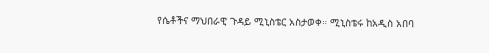የሴቶችና ማህበራዊ ጉዳይ ሚኒስቴር አስታወቀ። ሚኒስቴሩ ከአዲስ አበባ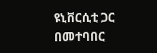ዩኒቨርሲቲ ጋር በመተባበር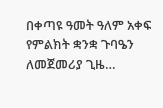በቀጣዩ ዓመት ዓለም አቀፍ የምልክት ቋንቋ ጉባዔን ለመጀመሪያ ጊዜ…